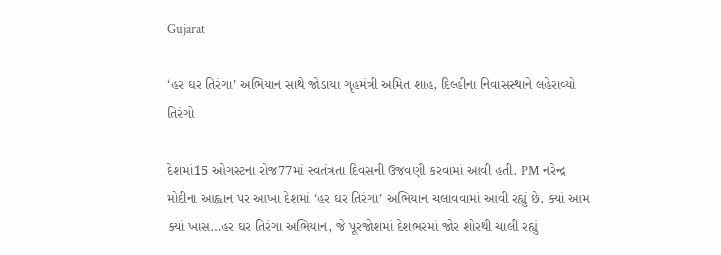Gujarat

‘હર ઘર તિરંગા’ અભિયાન સાથે જોડાયા ગૃહમંત્રી અમિત શાહ, દિલ્હીના નિવાસસ્થાને લહેરાવ્યો તિરંગો

દેશમાં15 ઓગસ્ટના રોજ77માં સ્વતંત્રતા દિવસની ઉજવણી કરવામાં આવી હતી. PM નરેન્દ્ર મોદીના આહ્વાન પર આખા દેશમાં ‘હર ઘર તિરંગા’ અભિયાન ચલાવવામાં આવી રહ્યું છે. ક્યાં આમ ક્યાં ખાસ…હર ઘર તિરંગા અભિયાન, જે પૂરજોશમાં દેશભરમાં જોર શોરથી ચાલી રહ્યું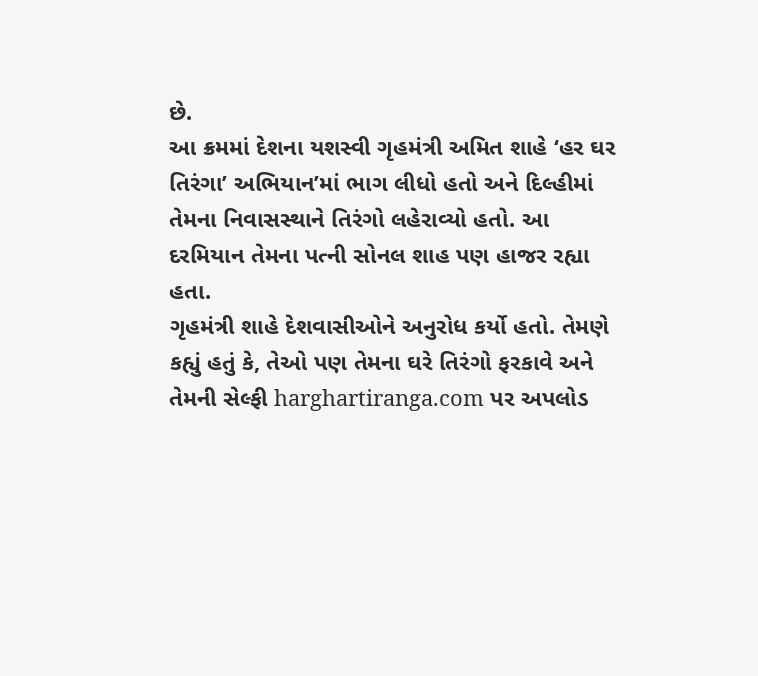છે.
આ ક્રમમાં દેશના યશસ્વી ગૃહમંત્રી અમિત શાહે ‘હર ઘર તિરંગા’ અભિયાન’માં ભાગ લીધો હતો અને દિલ્હીમાં તેમના નિવાસસ્થાને તિરંગો લહેરાવ્યો હતો. આ દરમિયાન તેમના પત્ની સોનલ શાહ પણ હાજર રહ્યા હતા.
ગૃહમંત્રી શાહે દેશવાસીઓને અનુરોધ કર્યો હતો. તેમણે કહ્યું હતું કે, તેઓ પણ તેમના ઘરે તિરંગો ફરકાવે અને તેમની સેલ્ફી harghartiranga.com પર અપલોડ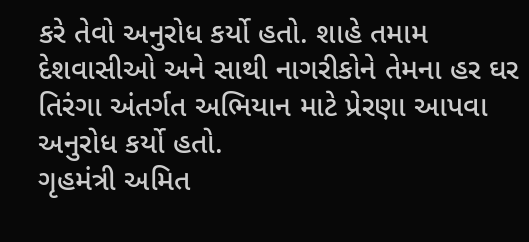કરે તેવો અનુરોધ કર્યો હતો. શાહે તમામ દેશવાસીઓ અને સાથી નાગરીકોને તેમના હર ઘર તિરંગા અંતર્ગત અભિયાન માટે પ્રેરણા આપવા અનુરોધ કર્યો હતો.
ગૃહમંત્રી અમિત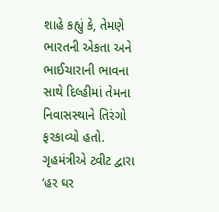શાહે કહ્યું કે, તેમણે ભારતની એકતા અને ભાઈચારાની ભાવના સાથે દિલ્હીમાં તેમના નિવાસસ્થાને તિરંગો ફરકાવ્યો હતો. ગૃહમંત્રીએ ટ્વીટ દ્વારા ‘હર ઘર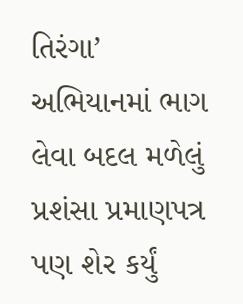તિરંગા’ અભિયાનમાં ભાગ લેવા બદલ મળેલું પ્રશંસા પ્રમાણપત્ર પણ શેર કર્યું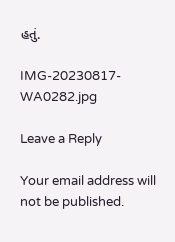હતું.

IMG-20230817-WA0282.jpg

Leave a Reply

Your email address will not be published.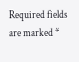Required fields are marked *